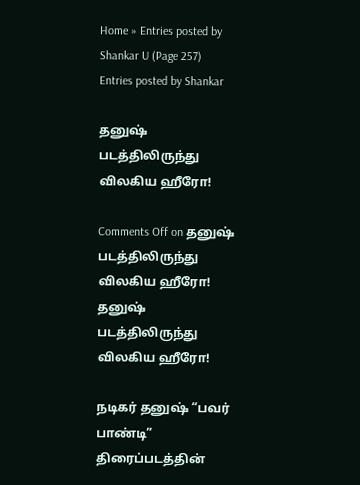Home » Entries posted by Shankar U (Page 257)
Entries posted by Shankar

தனுஷ் படத்திலிருந்து விலகிய ஹீரோ!

Comments Off on தனுஷ் படத்திலிருந்து விலகிய ஹீரோ!
தனுஷ் படத்திலிருந்து விலகிய ஹீரோ!

நடிகர் தனுஷ் “பவர் பாண்டி” திரைப்படத்தின்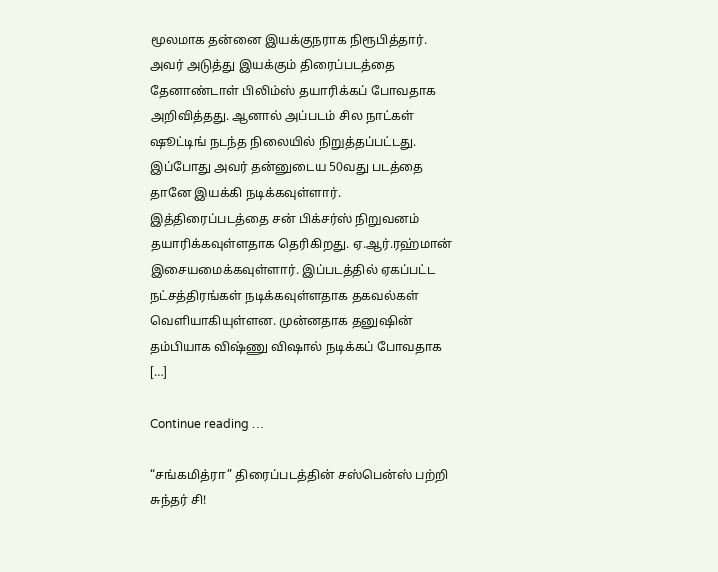மூலமாக தன்னை இயக்குநராக நிரூபித்தார். அவர் அடுத்து இயக்கும் திரைப்படத்தை தேனாண்டாள் பிலிம்ஸ் தயாரிக்கப் போவதாக அறிவித்தது. ஆனால் அப்படம் சில நாட்கள் ஷூட்டிங் நடந்த நிலையில் நிறுத்தப்பட்டது. இப்போது அவர் தன்னுடைய 50வது படத்தை தானே இயக்கி நடிக்கவுள்ளார். இத்திரைப்படத்தை சன் பிக்சர்ஸ் நிறுவனம் தயாரிக்கவுள்ளதாக தெரிகிறது. ஏ.ஆர்.ரஹ்மான் இசையமைக்கவுள்ளார். இப்படத்தில் ஏகப்பட்ட நட்சத்திரங்கள் நடிக்கவுள்ளதாக தகவல்கள் வெளியாகியுள்ளன. முன்னதாக தனுஷின் தம்பியாக விஷ்ணு விஷால் நடிக்கப் போவதாக […]

Continue reading …

“சங்கமித்ரா” திரைப்படத்தின் சஸ்பென்ஸ் பற்றி சுந்தர் சி!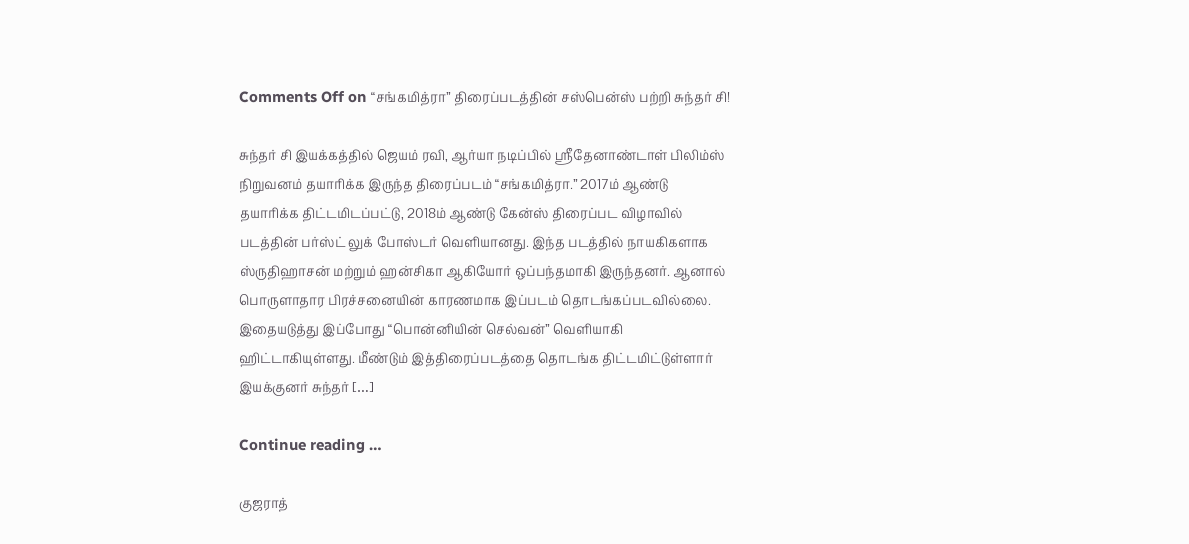Comments Off on “சங்கமித்ரா” திரைப்படத்தின் சஸ்பென்ஸ் பற்றி சுந்தர் சி!

சுந்தர் சி இயக்கத்தில் ஜெயம் ரவி, ஆர்யா நடிப்பில் ஸ்ரீதேனாண்டாள் பிலிம்ஸ் நிறுவனம் தயாரிக்க இருந்த திரைப்படம் “சங்கமித்ரா.” 2017ம் ஆண்டு தயாரிக்க திட்டமிடப்பட்டு, 2018ம் ஆண்டு கேன்ஸ் திரைப்பட விழாவில் படத்தின் பர்ஸ்ட் லுக் போஸ்டர் வெளியானது. இந்த படத்தில் நாயகிகளாக ஸ்ருதிஹாசன் மற்றும் ஹன்சிகா ஆகியோர் ஒப்பந்தமாகி இருந்தனர். ஆனால் பொருளாதார பிரச்சனையின் காரணமாக இப்படம் தொடங்கப்படவில்லை. இதையடுத்து இப்போது “பொன்னியின் செல்வன்” வெளியாகி ஹிட்டாகியுள்ளது. மீண்டும் இத்திரைப்படத்தை தொடங்க திட்டமிட்டுள்ளார் இயக்குனர் சுந்தர் […]

Continue reading …

குஜராத்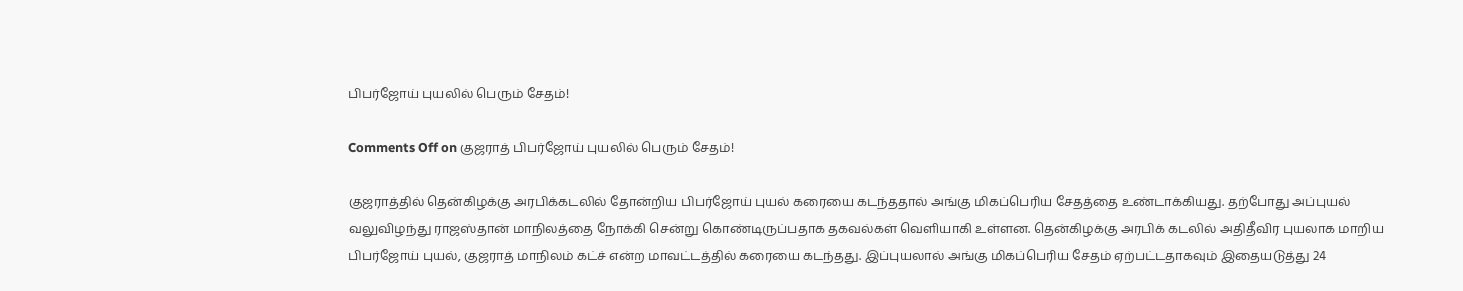பிபர்ஜோய் புயலில் பெரும் சேதம்!

Comments Off on குஜராத் பிபர்ஜோய் புயலில் பெரும் சேதம்!

குஜராத்தில் தென்கிழக்கு அரபிக்கடலில் தோன்றிய பிபர்ஜோய் புயல் கரையை கடந்ததால் அங்கு மிகப்பெரிய சேதத்தை உண்டாக்கியது. தற்போது அப்புயல் வலுவிழந்து ராஜஸ்தான் மாநிலத்தை நோக்கி சென்று கொண்டிருப்பதாக தகவல்கள் வெளியாகி உள்ளன. தென்கிழக்கு அரபிக் கடலில் அதிதீவிர புயலாக மாறிய பிபர்ஜோய் புயல், குஜராத் மாநிலம் கட்ச் என்ற மாவட்டத்தில் கரையை கடந்தது. இப்புயலால் அங்கு மிகப்பெரிய சேதம் ஏற்பட்டதாகவும் இதையடுத்து 24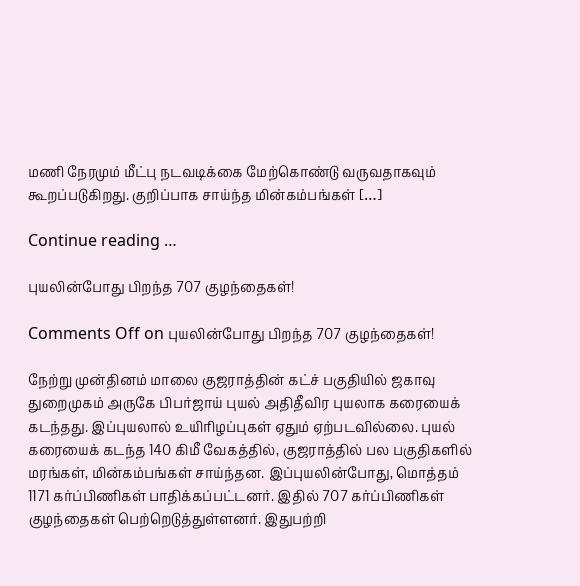மணி நேரமும் மீட்பு நடவடிக்கை மேற்கொண்டு வருவதாகவும் கூறப்படுகிறது. குறிப்பாக சாய்ந்த மின்கம்பங்கள் […]

Continue reading …

புயலின்போது பிறந்த 707 குழந்தைகள்!

Comments Off on புயலின்போது பிறந்த 707 குழந்தைகள்!

நேற்று முன்தினம் மாலை குஜராத்தின் கட்ச் பகுதியில் ஜகாவு துறைமுகம் அருகே பிபர்ஜாய் புயல் அதிதீவிர புயலாக கரையைக் கடந்தது. இப்புயலால் உயிரிழப்புகள் ஏதும் ஏற்படவில்லை. புயல் கரையைக் கடந்த 140 கிமீ வேகத்தில், குஜராத்தில் பல பகுதிகளில் மரங்கள், மின்கம்பங்கள் சாய்ந்தன. இப்புயலின்போது, மொத்தம் 1171 கர்ப்பிணிகள் பாதிக்கப்பட்டனர். இதில் 707 கர்ப்பிணிகள் குழந்தைகள் பெற்றெடுத்துள்ளனர். இதுபற்றி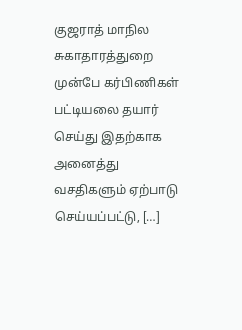குஜராத் மாநில சுகாதாரத்துறை முன்பே கர்பிணிகள் பட்டியலை தயார் செய்து இதற்காக அனைத்து வசதிகளும் ஏற்பாடு செய்யப்பட்டு, […]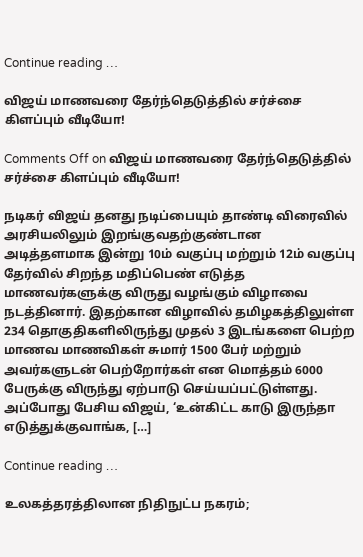Continue reading …

விஜய் மாணவரை தேர்ந்தெடுத்தில் சர்ச்சை கிளப்பும் வீடியோ!

Comments Off on விஜய் மாணவரை தேர்ந்தெடுத்தில் சர்ச்சை கிளப்பும் வீடியோ!

நடிகர் விஜய் தனது நடிப்பையும் தாண்டி விரைவில் அரசியலிலும் இறங்குவதற்குண்டான அடித்தளமாக இன்று 10ம் வகுப்பு மற்றும் 12ம் வகுப்பு தேர்வில் சிறந்த மதிப்பெண் எடுத்த மாணவர்களுக்கு விருது வழங்கும் விழாவை நடத்தினார். இதற்கான விழாவில் தமிழகத்திலுள்ள 234 தொகுதிகளிலிருந்து முதல் 3 இடங்களை பெற்ற மாணவ மாணவிகள் சுமார் 1500 பேர் மற்றும் அவர்களுடன் பெற்றோர்கள் என மொத்தம் 6000 பேருக்கு விருந்து ஏற்பாடு செய்யப்பட்டுள்ளது. அப்போது பேசிய விஜய், ‘உன்கிட்ட காடு இருந்தா எடுத்துக்குவாங்க, […]

Continue reading …

உலகத்தரத்திலான நிதிநுட்ப நகரம்;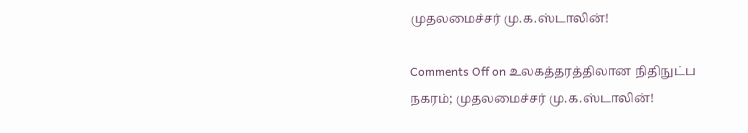முதலமைச்சர் மு.க.ஸ்டாலின்!

Comments Off on உலகத்தரத்திலான நிதிநுட்ப நகரம்; முதலமைச்சர் மு.க.ஸ்டாலின்!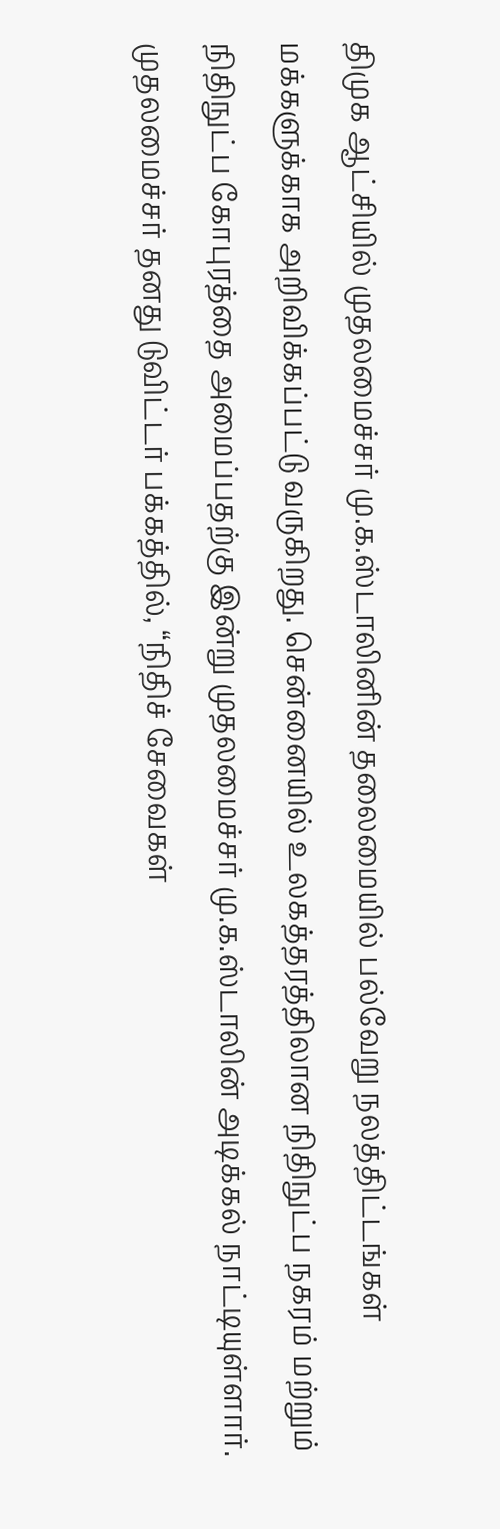திமுக ஆட்சியில் முதலமைச்சர் மு.க.ஸ்டாலினின் தலைமையில் பல்வேறு நலத்திட்டங்கள் மக்களுக்காக அறிவிக்கப்பட்டு வருகிறது. சென்னையில் உலகத்தரத்திலான நிதிநுட்ப நகரம் மற்றும் நிதிநுட்ப கோபுரத்தை அமைப்பதற்கு இன்று முதலமைச்சர் மு.க.ஸ்டாலின் அடிக்கல் நாட்டியுள்ளார். முதலமைச்சர் தனது டுவிட்டர் பக்கத்தில், “நிதிச் சேவைகள்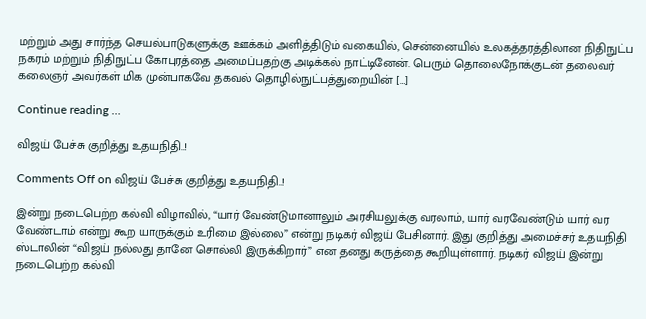மற்றும் அது சார்ந்த செயல்பாடுகளுக்கு ஊக்கம் அளித்திடும் வகையில், சென்னையில் உலகத்தரத்திலான நிதிநுட்ப நகரம் மற்றும் நிதிநுட்ப கோபுரத்தை அமைப்பதற்கு அடிக்கல் நாட்டினேன். பெரும் தொலைநோக்குடன் தலைவர் கலைஞர் அவர்கள் மிக முன்பாகவே தகவல் தொழில்நுட்பத்துறையின் […]

Continue reading …

விஜய் பேச்சு குறித்து உதயநிதி..!

Comments Off on விஜய் பேச்சு குறித்து உதயநிதி..!

இன்று நடைபெற்ற கல்வி விழாவில், “யார் வேண்டுமானாலும் அரசியலுக்கு வரலாம், யார் வரவேண்டும் யார் வர வேண்டாம் என்று கூற யாருக்கும் உரிமை இல்லை” என்று நடிகர் விஜய் பேசினார். இது குறித்து அமைச்சர் உதயநிதி ஸ்டாலின் “விஜய் நல்லது தானே சொல்லி இருக்கிறார்” என தனது கருத்தை கூறியுள்ளார். நடிகர் விஜய் இன்று நடைபெற்ற கல்வி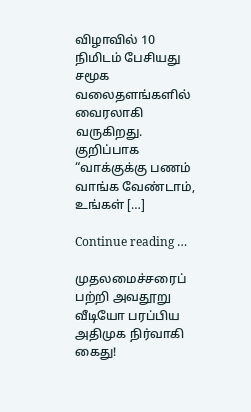விழாவில் 10 நிமிடம் பேசியது சமூக வலைதளங்களில் வைரலாகி வருகிறது. குறிப்பாக “வாக்குக்கு பணம் வாங்க வேண்டாம், உங்கள் […]

Continue reading …

முதலமைச்சரைப் பற்றி அவதூறு வீடியோ பரப்பிய அதிமுக நிர்வாகி கைது!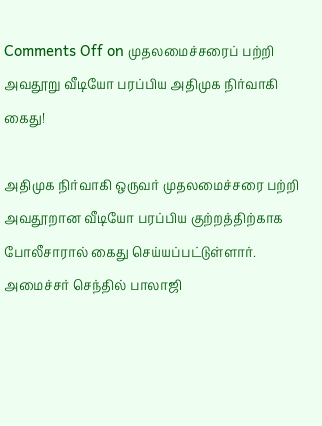Comments Off on முதலமைச்சரைப் பற்றி அவதூறு வீடியோ பரப்பிய அதிமுக நிர்வாகி கைது!

அதிமுக நிர்வாகி ஒருவர் முதலமைச்சரை பற்றி அவதூறான வீடியோ பரப்பிய குற்றத்திற்காக போலீசாரால் கைது செய்யப்பட்டுள்ளார். அமைச்சர் செந்தில் பாலாஜி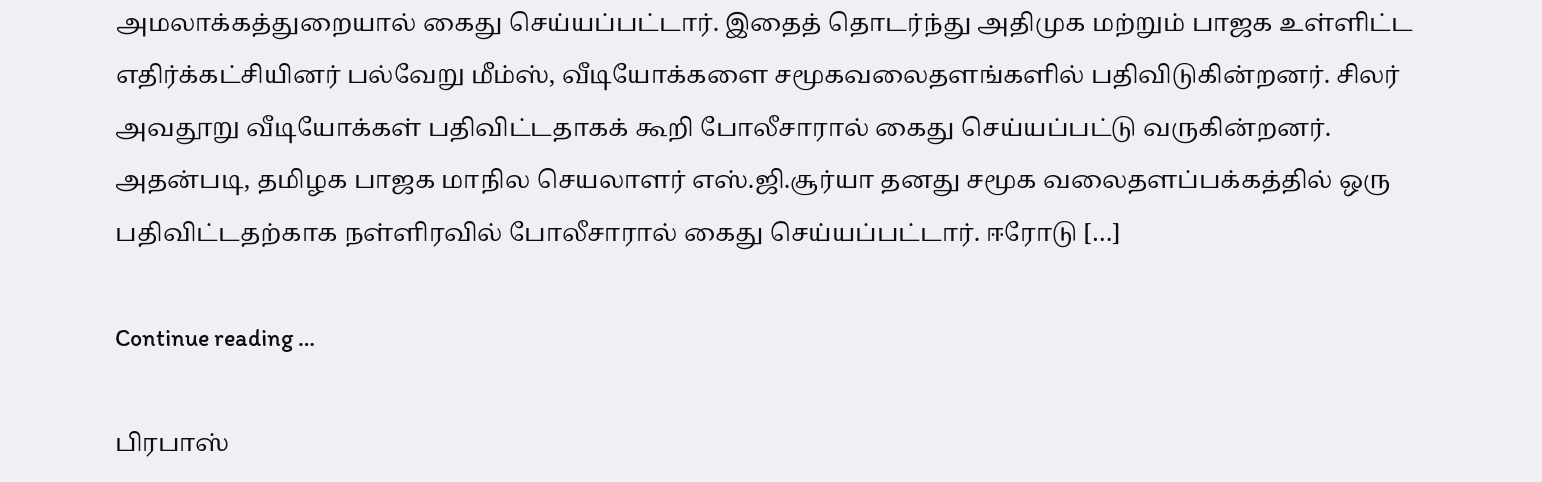அமலாக்கத்துறையால் கைது செய்யப்பட்டார். இதைத் தொடர்ந்து அதிமுக மற்றும் பாஜக உள்ளிட்ட எதிர்க்கட்சியினர் பல்வேறு மீம்ஸ், வீடியோக்களை சமூகவலைதளங்களில் பதிவிடுகின்றனர். சிலர் அவதூறு வீடியோக்கள் பதிவிட்டதாகக் கூறி போலீசாரால் கைது செய்யப்பட்டு வருகின்றனர். அதன்படி, தமிழக பாஜக மாநில செயலாளர் எஸ்.ஜி.சூர்யா தனது சமூக வலைதளப்பக்கத்தில் ஒரு பதிவிட்டதற்காக நள்ளிரவில் போலீசாரால் கைது செய்யப்பட்டார். ஈரோடு […]

Continue reading …

பிரபாஸ்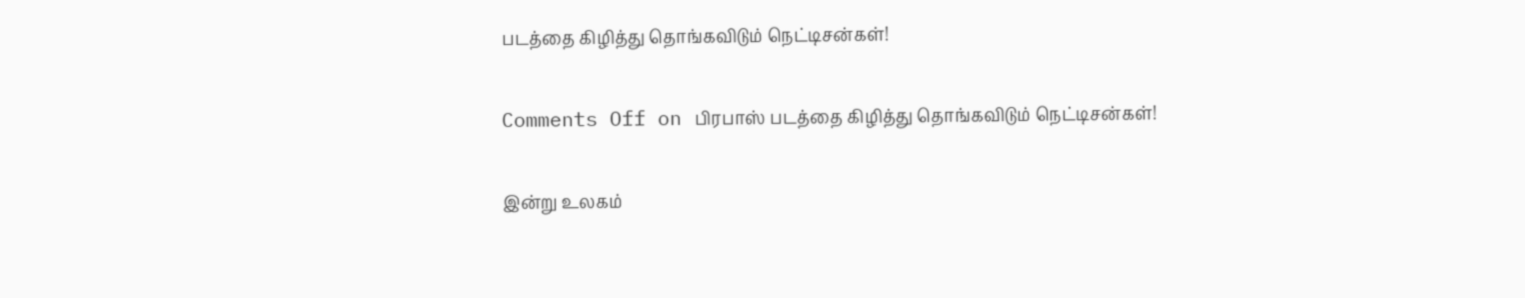படத்தை கிழித்து தொங்கவிடும் நெட்டிசன்கள்!

Comments Off on பிரபாஸ் படத்தை கிழித்து தொங்கவிடும் நெட்டிசன்கள்!

இன்று உலகம்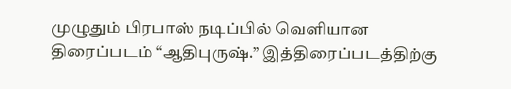முழுதும் பிரபாஸ் நடிப்பில் வெளியான திரைப்படம் “ஆதிபுருஷ்.” இத்திரைப்படத்திற்கு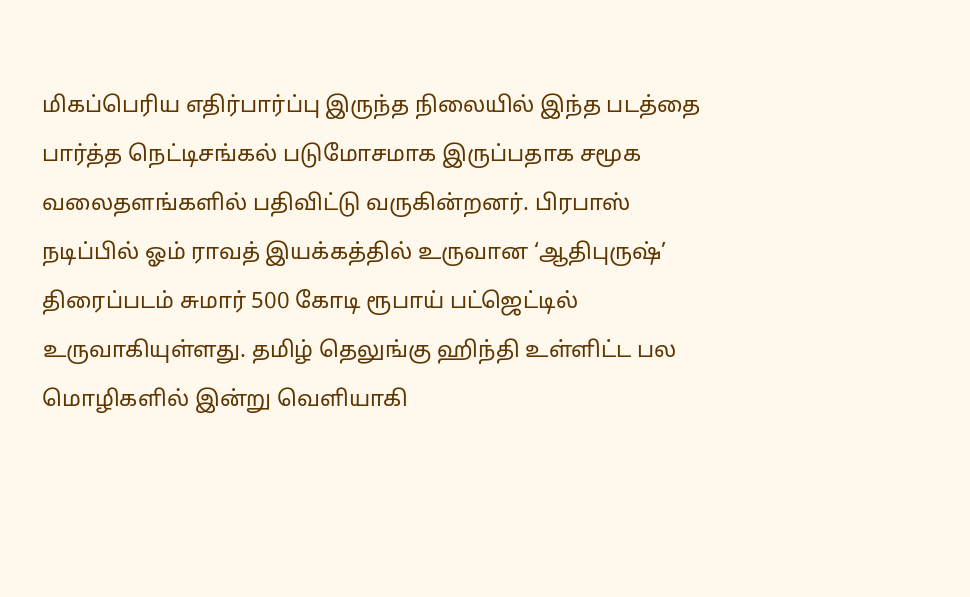மிகப்பெரிய எதிர்பார்ப்பு இருந்த நிலையில் இந்த படத்தை பார்த்த நெட்டிசங்கல் படுமோசமாக இருப்பதாக சமூக வலைதளங்களில் பதிவிட்டு வருகின்றனர். பிரபாஸ் நடிப்பில் ஓம் ராவத் இயக்கத்தில் உருவான ‘ஆதிபுருஷ்’ திரைப்படம் சுமார் 500 கோடி ரூபாய் பட்ஜெட்டில் உருவாகியுள்ளது. தமிழ் தெலுங்கு ஹிந்தி உள்ளிட்ட பல மொழிகளில் இன்று வெளியாகி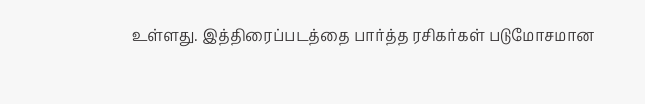உள்ளது. இத்திரைப்படத்தை பார்த்த ரசிகர்கள் படுமோசமான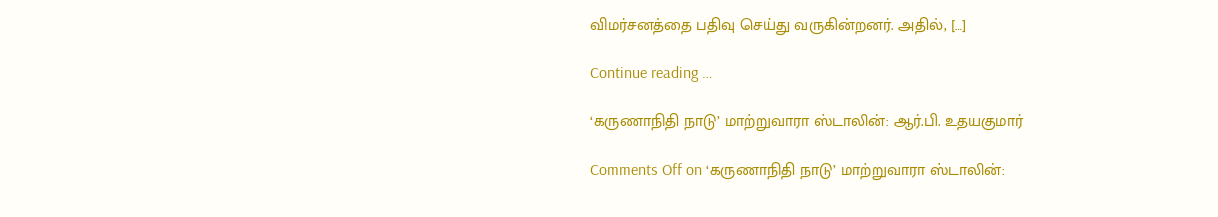விமர்சனத்தை பதிவு செய்து வருகின்றனர். அதில், […]

Continue reading …

‘கருணாநிதி நாடு’ மாற்றுவாரா ஸ்டாலின்: ஆர்.பி. உதயகுமார்

Comments Off on ‘கருணாநிதி நாடு’ மாற்றுவாரா ஸ்டாலின்: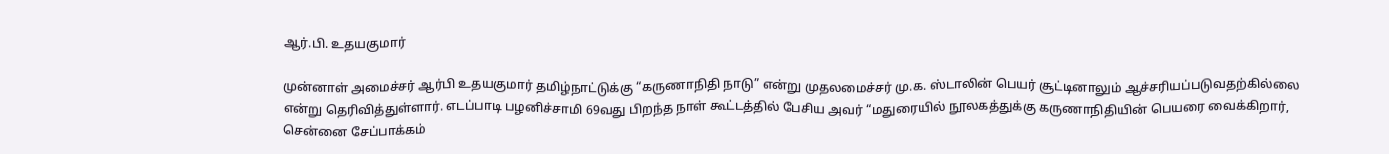ஆர்.பி. உதயகுமார்

முன்னாள் அமைச்சர் ஆர்பி உதயகுமார் தமிழ்நாட்டுக்கு “கருணாநிதி நாடு” என்று முதலமைச்சர் மு.க. ஸ்டாலின் பெயர் சூட்டினாலும் ஆச்சரியப்படுவதற்கில்லை என்று தெரிவித்துள்ளார். எடப்பாடி பழனிச்சாமி 69வது பிறந்த நாள் கூட்டத்தில் பேசிய அவர் “மதுரையில் நூலகத்துக்கு கருணாநிதியின் பெயரை வைக்கிறார், சென்னை சேப்பாக்கம்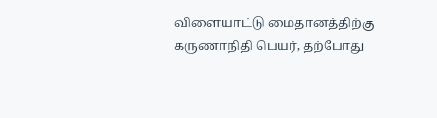விளையாட்டு மைதானத்திற்கு கருணாநிதி பெயர், தற்போது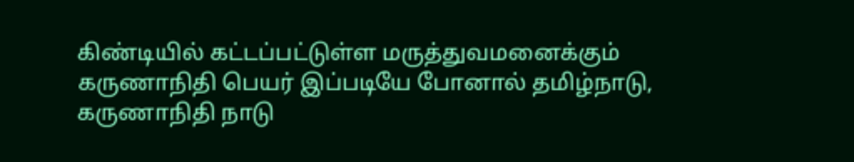கிண்டியில் கட்டப்பட்டுள்ள மருத்துவமனைக்கும் கருணாநிதி பெயர் இப்படியே போனால் தமிழ்நாடு, கருணாநிதி நாடு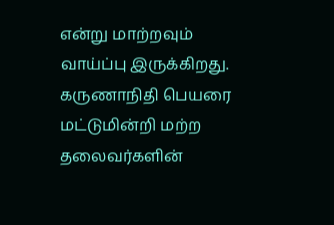என்று மாற்றவும் வாய்ப்பு இருக்கிறது. கருணாநிதி பெயரை மட்டுமின்றி மற்ற தலைவர்களின்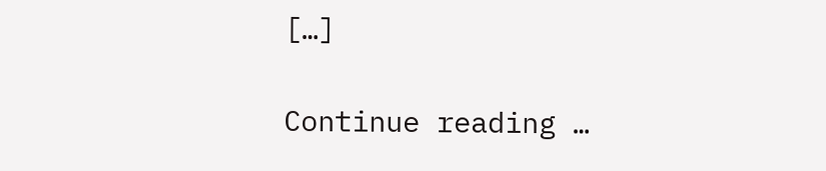[…]

Continue reading …